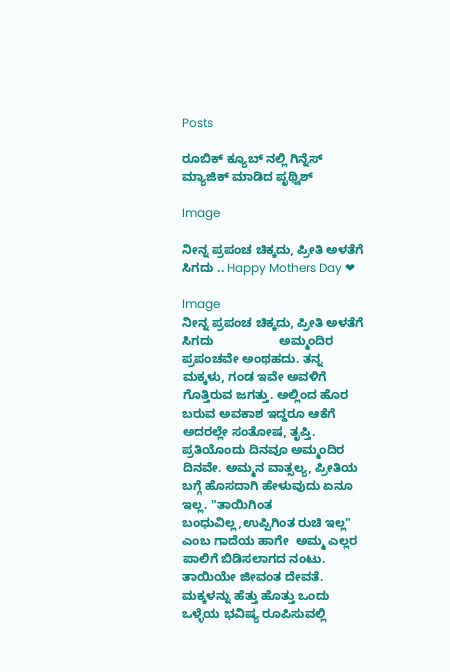Posts

ರೂಬಿಕ್ ಕ್ಯೂಬ್ ನಲ್ಲಿ ಗಿನ್ನೆಸ್‌ ಮ್ಯಾಜಿಕ್ ಮಾಡಿದ‌ ಪೃಥ್ವಿಶ್

Image

ನೀನ್ನ ಪ್ರಪಂಚ ಚಿಕ್ಕದು, ಪ್ರೀತಿ ಅಳತೆಗೆ ಸಿಗದು .. Happy Mothers Day ❤

Image
ನೀನ್ನ ಪ್ರಪಂಚ ಚಿಕ್ಕದು, ಪ್ರೀತಿ ಅಳತೆಗೆ ಸಿಗದು                   ಅಮ್ಮಂದಿರ ಪ್ರಪಂಚವೇ ಅಂಥಹದು. ತನ್ನ ಮಕ್ಕಳು, ಗಂಡ ಇವೇ ಅವಳಿಗೆ ಗೊತ್ತಿರುವ ಜಗತ್ತು. ಅಲ್ಲಿಂದ ಹೊರ ಬರುವ ಅವಕಾಶ ಇದ್ದರೂ ಆಕೆಗೆ ಅದರಲ್ಲೇ ಸಂತೋಷ, ತೃಪ್ತಿ. ಪ್ರತಿಯೊಂದು ದಿನವೂ ಅಮ್ಮಂದಿರ ದಿನವೇ. ಅಮ್ಮನ ವಾತ್ಸಲ್ಯ, ಪ್ರೀತಿಯ ಬಗ್ಗೆ ಹೊಸದಾಗಿ ಹೇಳುವುದು ಏನೂ ಇಲ್ಲ. "ತಾಯಿಗಿಂತ ಬಂಧುವಿಲ್ಲ,ಉಪ್ಪಿಗಿಂತ ರುಚಿ ಇಲ್ಲ" ಎಂಬ ಗಾದೆಯ ಹಾಗೇ  ಅಮ್ಮ ಎಲ್ಲರ ಪಾಲಿಗೆ ಬಿಡಿಸಲಾಗದ ನಂಟು. ತಾಯಿಯೇ ಜೀವಂತ ದೇವತೆ. ಮಕ್ಕಳನ್ನು ಹೆತ್ತು ಹೊತ್ತು ಒಂದು ಒಳ್ಳೆಯ ಭವಿಷ್ಯ ರೂಪಿಸುವಲ್ಲಿ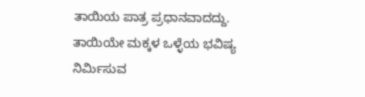ತಾಯಿಯ ಪಾತ್ರ ಪ್ರಧಾನವಾದದ್ದು. ತಾಯಿಯೇ ಮಕ್ಕಳ ಒಳ್ಳೆಯ ಭವಿಷ್ಯ ನಿರ್ಮಿಸುವ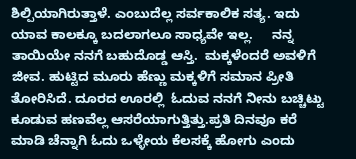ಶಿಲ್ಪಿಯಾಗಿರುತ್ತಾಳೆ. ಎಂಬುದೆಲ್ಲ ಸರ್ವಕಾಲಿಕ ಸತ್ಯ. ಇದು ಯಾವ ಕಾಲಕ್ಕೂ ಬದಲಾಗಲೂ ಸಾಧ್ಯವೇ ಇಲ್ಲ.     ನನ್ನ ತಾಯಿಯೇ ನನಗೆ ಬಹುದೊಡ್ಡ ಆಸ್ತಿ.  ಮಕ್ಕಳೆಂದರೆ ಅವಳಿಗೆ ಜೀವ. ಹುಟ್ಟಿದ ಮೂರು ಹೆಣ್ಣು ಮಕ್ಕಳಿಗೆ ಸಮಾನ ಪ್ರೀತಿ ತೋರಿಸಿದೆ. ದೂರದ ಊರಲ್ಲಿ  ಓದುವ ನನಗೆ ನೀನು ಬಚ್ಚಿಟ್ಟು ಕೂಡುವ ಹಣವೆಲ್ಲ ಆಸರೆಯಾಗುತ್ತಿತ್ತು.ಪ್ರತಿ ದಿನವೂ ಕರೆ ಮಾಡಿ ಚೆನ್ನಾಗಿ ಓದು ಒಳ್ಳೇಯ ಕೆಲಸಕ್ಕೆ ಹೋಗು ಎಂದು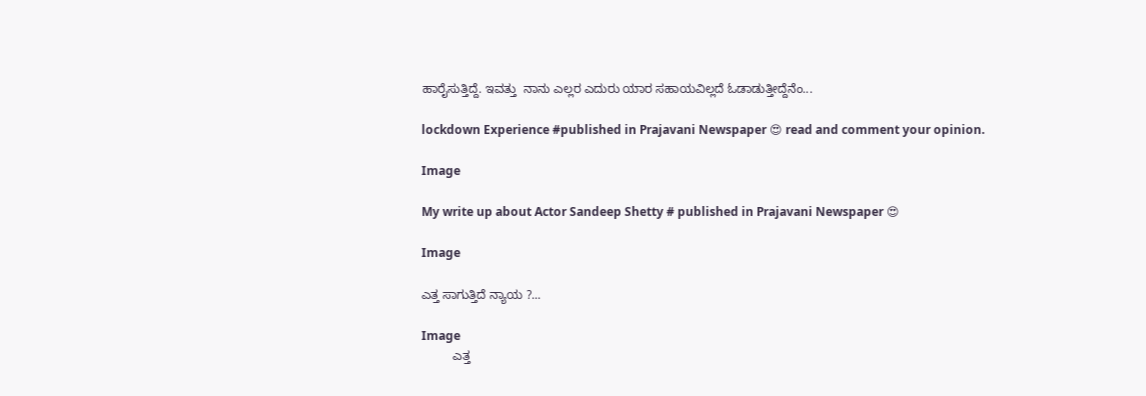ಹಾರೈಸುತ್ತಿದ್ದೆ. ಇವತ್ತು  ನಾನು ಎಲ್ಲರ ಎದುರು ಯಾರ ಸಹಾಯವಿಲ್ಲದೆ ಓಡಾಡುತ್ತೀದ್ದೆನೆಂ...

lockdown Experience #published in Prajavani Newspaper 😍 read and comment your opinion.

Image

My write up about Actor Sandeep Shetty # published in Prajavani Newspaper 😍

Image

ಎತ್ತ ಸಾಗುತ್ತಿದೆ ನ್ಯಾಯ ?...

Image
         ಎತ್ತ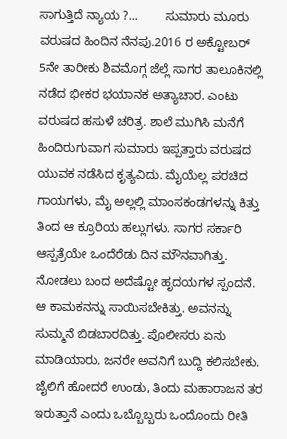ಸಾಗುತ್ತಿದೆ ನ್ಯಾಯ ?...        ಸುಮಾರು ಮೂರು ವರುಷದ ಹಿಂದಿನ ನೆನಪು.2016 ರ ಅಕ್ಟೋಬರ್ 5ನೇ ತಾರೀಕು ಶಿವಮೊಗ್ಗ ಜೆಲ್ಲೆ ಸಾಗರ ತಾಲೂಕಿನಲ್ಲಿ ನಡೆದ ಭೀಕರ ಭಯಾನಕ ಅತ್ಯಾಚಾರ. ಎಂಟು ವರುಷದ ಹಸುಳೆ ಚರಿತ್ರ. ಶಾಲೆ ಮುಗಿಸಿ ಮನೆಗೆ ಹಿಂದಿರುಗುವಾಗ ಸುಮಾರು ಇಪ್ಪತ್ತಾರು ವರುಷದ ಯುವಕ ನಡೆಸಿದ ಕೃತ್ಯವಿದು. ಮೈಯೆಲ್ಲ ಪರಚಿದ ಗಾಯಗಳು, ಮೈ ಅಲ್ಲಲ್ಲಿ ಮಾಂಸಕಂಡಗಳನ್ನು ಕಿತ್ತು ತಿಂದ ಆ ಕ್ರೂರಿಯ ಹಲ್ಲುಗಳು. ಸಾಗರ ಸರ್ಕಾರಿ ಆಸ್ಪತ್ರೆಯೇ ಒಂದೆರೆಡು ದಿನ ಮೌನವಾಗಿತ್ತು. ನೋಡಲು ಬಂದ ಅದೆಷ್ಟೋ ಹೃದಯಗಳ ಸ್ಪಂದನೆ. ಆ ಕಾಮಕನನ್ನು ಸಾಯಿಸಬೇಕಿತ್ತು. ಅವನನ್ನು ಸುಮ್ಮನೆ ಬಿಡಬಾರದಿತ್ತು. ಪೊಲೀಸರು ಏನು ಮಾಡಿಯಾರು. ಜನರೇ ಅವನಿಗೆ ಬುದ್ದಿ ಕಲಿಸಬೇಕು. ಜೈಲಿಗೆ ಹೋದರೆ ಉಂಡು, ತಿಂದು ಮಹಾರಾಜನ ತರ ಇರುತ್ತಾನೆ ಎಂದು ಒಬ್ಬೊಬ್ಬರು ಒಂದೊಂದು ರೀತಿ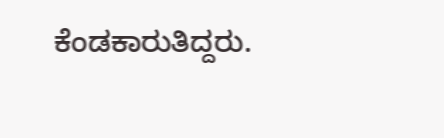ಕೆಂಡಕಾರುತಿದ್ದರು.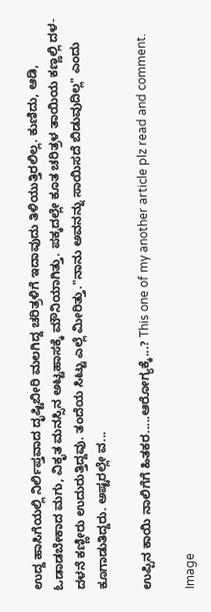ಉದ್ದ ಹಾಸಿಗೆಯಲ್ಲಿ ನಿರ್ಲಿಪ್ತವಾದ ದೃಷ್ಟಿಬೀರಿ ಮಲಗಿದ್ದ ಚರಿತ್ರಳಿಗೆ ಇದಾವುದು ತಿಳಿಯುತ್ತಿರಲಿಲ್ಲ. ಕುಣಿದು, ಆಡಿ, ಓಡಾಡಬೇಕಾದ ಮಗು, ವಿಕೃತ ಮನಸ್ಸಿನ ಅಟ್ಟಹಾಸಕ್ಕೆ ಮೌನಿಯಾಗಿತ್ತು. ಪಕ್ಕದಲ್ಲೇ ಕೂತ ಚರಿತ್ರಳ ತಾಯಿಯ ಕಣ್ಣಲ್ಲಿ ದಳ-ದಳನೆ ಕಣ್ಣೀರು ಉದುರುತ್ತಿದ್ದವು. ತಂದೆಯ ಸಿಟ್ಟು ಎಲ್ಲೆ ಮೀರಿತ್ತು."ನಾನು ಅವನನ್ನು ಸಾಯಿಸದೆ ಬಿಡುವುದಿಲ್ಲ" ಎಂದು ಕೂಗಾಡುತಿದ್ದರು. ಅಷ್ಟರಲ್ಲೇ ವ...

ಉಪ್ಪಿನ ಕಾಯಿ ನಾಲಿಗೆಗೆ ಹಿತಕರ.....ಆರೋಗ್ಯಕ್ಕೆ...? This one of my another article plz read and comment.

Image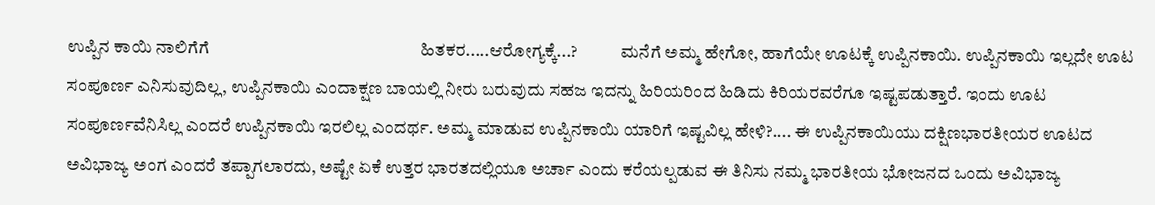ಉಪ್ಪಿನ ಕಾಯಿ ನಾಲಿಗೆಗೆ                                                   ಹಿತಕರ.....ಆರೋಗ್ಯಕ್ಕೆ...?            ಮನೆಗೆ ಅಮ್ಮ ಹೇಗೋ, ಹಾಗೆಯೇ ಊಟಕ್ಕೆ ಉಪ್ಪಿನಕಾಯಿ. ಉಪ್ಪಿನಕಾಯಿ ಇಲ್ಲದೇ ಊಟ ಸಂಪೂರ್ಣ ಎನಿಸುವುದಿಲ್ಲ, ಉಪ್ಪಿನಕಾಯಿ ಎಂದಾಕ್ಷಣ ಬಾಯಲ್ಲಿ ನೀರು ಬರುವುದು ಸಹಜ ಇದನ್ನು ಹಿರಿಯರಿಂದ ಹಿಡಿದು ಕಿರಿಯರವರೆಗೂ ಇಷ್ಟಪಡುತ್ತಾರೆ. ಇಂದು ಊಟ ಸಂಪೂರ್ಣವೆನಿಸಿಲ್ಲ ಎಂದರೆ ಉಪ್ಪಿನಕಾಯಿ ಇರಲಿಲ್ಲ ಎಂದರ್ಥ. ಅಮ್ಮ ಮಾಡುವ ಉಪ್ಪಿನಕಾಯಿ ಯಾರಿಗೆ ಇಷ್ಟವಿಲ್ಲ ಹೇಳಿ?.... ಈ ಉಪ್ಪಿನಕಾಯಿಯು ದಕ್ಷಿಣಭಾರತೀಯರ ಊಟದ ಅವಿಭಾಜ್ಯ ಅಂಗ ಎಂದರೆ ತಪ್ಪಾಗಲಾರದು, ಅಷ್ಟೇ ಏಕೆ ಉತ್ತರ ಭಾರತದಲ್ಲಿಯೂ ಅರ್ಚಾ ಎಂದು ಕರೆಯಲ್ಪಡುವ ಈ ತಿನಿಸು ನಮ್ಮ ಭಾರತೀಯ ಭೋಜನದ ಒಂದು ಅವಿಭಾಜ್ಯ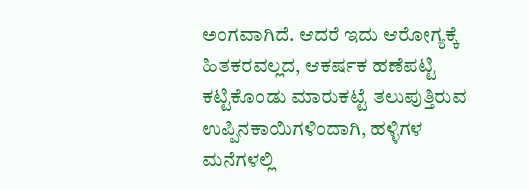ಅಂಗವಾಗಿದೆ. ಆದರೆ ಇದು ಆರೋಗ್ಯಕ್ಕೆ ಹಿತಕರವಲ್ಲದ, ಆಕರ್ಷಕ ಹಣೆಪಟ್ಟಿ ಕಟ್ಟಿಕೊಂಡು ಮಾರುಕಟ್ಟೆ ತಲುಪುತ್ತಿರುವ ಉಪ್ಪಿನಕಾಯಿಗಳಿಂದಾಗಿ, ಹಳ್ಳಿಗಳ ಮನೆಗಳಲ್ಲಿ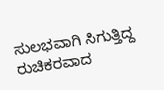ಸುಲಭವಾಗಿ ಸಿಗುತ್ತಿದ್ದ ರುಚಿಕರವಾದ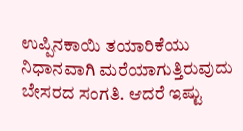ಉಪ್ಪಿನಕಾಯಿ ತಯಾರಿಕೆಯು ನಿಧಾನವಾಗಿ ಮರೆಯಾಗುತ್ತಿರುವುದು ಬೇಸರದ ಸಂಗತಿ. ಆದರೆ ಇಷ್ಟು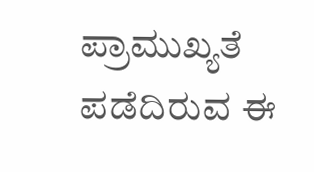ಪ್ರಾಮುಖ್ಯತೆ ಪಡೆದಿರುವ ಈ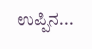ಉಪ್ಪಿನ...